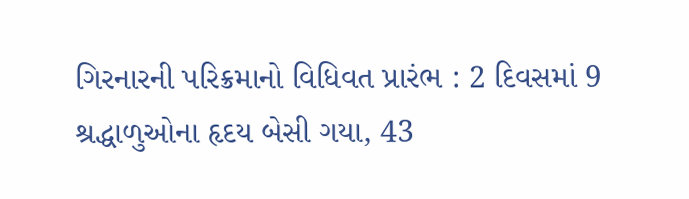ગિરનારની પરિક્રમાનો વિધિવત પ્રારંભ : 2 દિવસમાં 9 શ્રદ્ધાળુઓના હૃદય બેસી ગયા, 43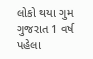લોકો થયા ગુમ ગુજરાત 1 વર્ષ પહેલા